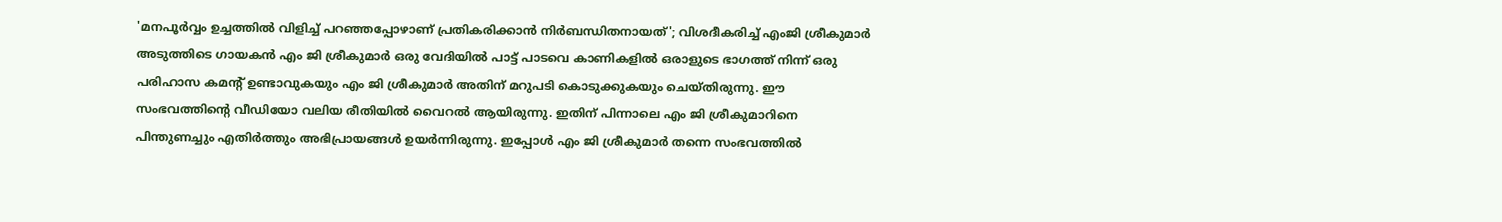'മനപൂർവ്വം ഉച്ചത്തിൽ വിളിച്ച് പറഞ്ഞപ്പോഴാണ് പ്രതികരിക്കാൻ നിർബന്ധിതനായത്'; വിശദീകരിച്ച് എംജി ശ്രീകുമാർ
അടുത്തിടെ ഗായകൻ എം ജി ശ്രീകുമാർ ഒരു വേദിയിൽ പാട്ട് പാടവെ കാണികളിൽ ഒരാളുടെ ഭാഗത്ത് നിന്ന് ഒരു പരിഹാസ കമന്റ് ഉണ്ടാവുകയും എം ജി ശ്രീകുമാർ അതിന് മറുപടി കൊടുക്കുകയും ചെയ്തിരുന്നു. ഈ സംഭവത്തിന്റെ വീഡിയോ വലിയ രീതിയിൽ വൈറൽ ആയിരുന്നു. ഇതിന് പിന്നാലെ എം ജി ശ്രീകുമാറിനെ പിന്തുണച്ചും എതിർത്തും അഭിപ്രായങ്ങൾ ഉയർന്നിരുന്നു. ഇപ്പോൾ എം ജി ശ്രീകുമാർ തന്നെ സംഭവത്തിൽ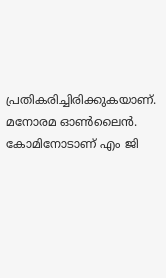പ്രതികരിച്ചിരിക്കുകയാണ്. മനോരമ ഓൺലൈൻ. കോമിനോടാണ് എം ജി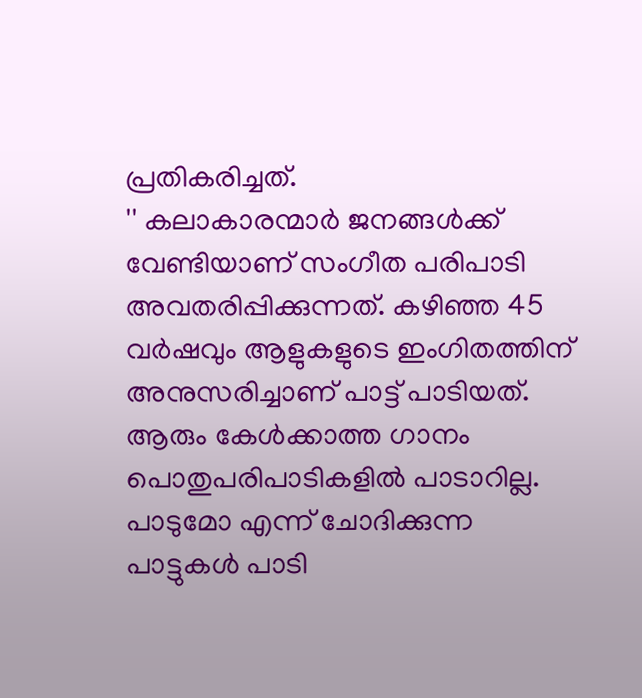പ്രതികരിച്ചത്.
'' കലാകാരന്മാർ ജനങ്ങൾക്ക് വേണ്ടിയാണ് സംഗീത പരിപാടി അവതരിപ്പിക്കുന്നത്. കഴിഞ്ഞ 45 വർഷവും ആളുകളുടെ ഇംഗിതത്തിന് അനുസരിച്ചാണ് പാട്ട് പാടിയത്. ആരും കേൾക്കാത്ത ഗാനം പൊതുപരിപാടികളിൽ പാടാറില്ല. പാടുമോ എന്ന് ചോദിക്കുന്ന പാട്ടുകൾ പാടി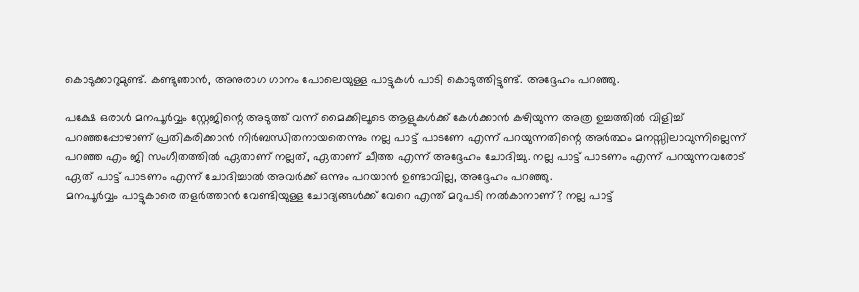കൊടുക്കാറുമുണ്ട്. കണ്ടുഞാൻ, അനുരാഗ ഗാനം പോലെയുള്ള പാട്ടുകൾ പാടി കൊടുത്തിട്ടുണ്ട്. അദ്ദേഹം പറഞ്ഞു.

പക്ഷേ ഒരാൾ മനപൂർവ്വം സ്റ്റേജിന്റെ അടുത്ത് വന്ന് മൈക്കിലൂടെ ആളുകൾക്ക് കേൾക്കാൻ കഴിയുന്ന അത്ര ഉച്ചത്തിൽ വിളിച്ച് പറഞ്ഞപ്പോഴാണ് പ്രതികരിക്കാൻ നിർബന്ധിതനായതെന്നും നല്ല പാട്ട് പാടണേ എന്ന് പറയുന്നതിന്റെ അർത്ഥം മനസ്സിലാവുന്നില്ലെന്ന് പറഞ്ഞ എം ജി സംഗീതത്തിൽ ഏതാണ് നല്ലത്, ഏതാണ് ചീത്ത എന്ന് അദ്ദേഹം ചോദിച്ചു. നല്ല പാട്ട് പാടണം എന്ന് പറയുന്നവരോട് ഏത് പാട്ട് പാടണം എന്ന് ചോദിച്ചാൽ അവർക്ക് ഒന്നും പറയാൻ ഉണ്ടാവില്ല, അദ്ദേഹം പറഞ്ഞു.
മനപൂർവ്വം പാട്ടുകാരെ തളർത്താൻ വേണ്ടിയുള്ള ചോദ്യങ്ങൾക്ക് വേറെ എന്ത് മറുപടി നൽകാനാണ്? നല്ല പാട്ട്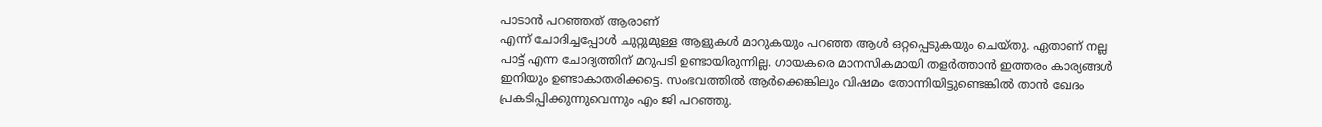പാടാൻ പറഞ്ഞത് ആരാണ്
എന്ന് ചോദിച്ചപ്പോൾ ചുറ്റുമുള്ള ആളുകൾ മാറുകയും പറഞ്ഞ ആൾ ഒറ്റപ്പെടുകയും ചെയ്തു. ഏതാണ് നല്ല പാട്ട് എന്ന ചോദ്യത്തിന് മറുപടി ഉണ്ടായിരുന്നില്ല. ഗായകരെ മാനസികമായി തളർത്താൻ ഇത്തരം കാര്യങ്ങൾ ഇനിയും ഉണ്ടാകാതരിക്കട്ടെ. സംഭവത്തിൽ ആർക്കെങ്കിലും വിഷമം തോന്നിയിട്ടുണ്ടെങ്കിൽ താൻ ഖേദം പ്രകടിപ്പിക്കുന്നുവെന്നും എം ജി പറഞ്ഞു.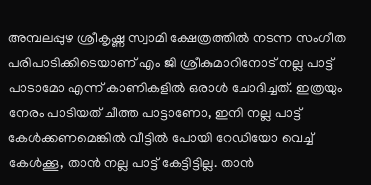അമ്പലപ്പുഴ ശ്രീകൃഷ്ണ സ്വാമി ക്ഷേത്രത്തിൽ നടന്ന സംഗീത പരിപാടിക്കിടെയാണ് എം ജി ശ്രീകുമാറിനോട് നല്ല പാട്ട് പാടാമോ എന്ന് കാണികളിൽ ഒരാൾ ചോദിച്ചത്. ഇത്രയും നേരം പാടിയത് ചീത്ത പാട്ടാണോ, ഇനി നല്ല പാട്ട് കേൾക്കണമെങ്കിൽ വീട്ടിൽ പോയി റേഡിയോ വെച്ച് കേൾക്കൂ, താൻ നല്ല പാട്ട് കേട്ടിട്ടില്ല. താൻ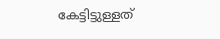കേട്ടിട്ടുള്ളത്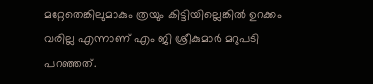മറ്റേതെങ്കിലുമാകും ത്രയും കിട്ടിയില്ലെങ്കിൽ ഉറക്കം വരില്ല എന്നാണ് എം ജി ശ്രീകുമാർ മറുപടി പറഞ്ഞത്.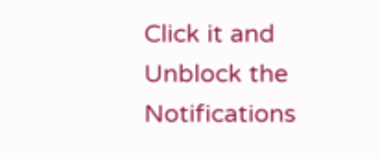Click it and Unblock the Notifications